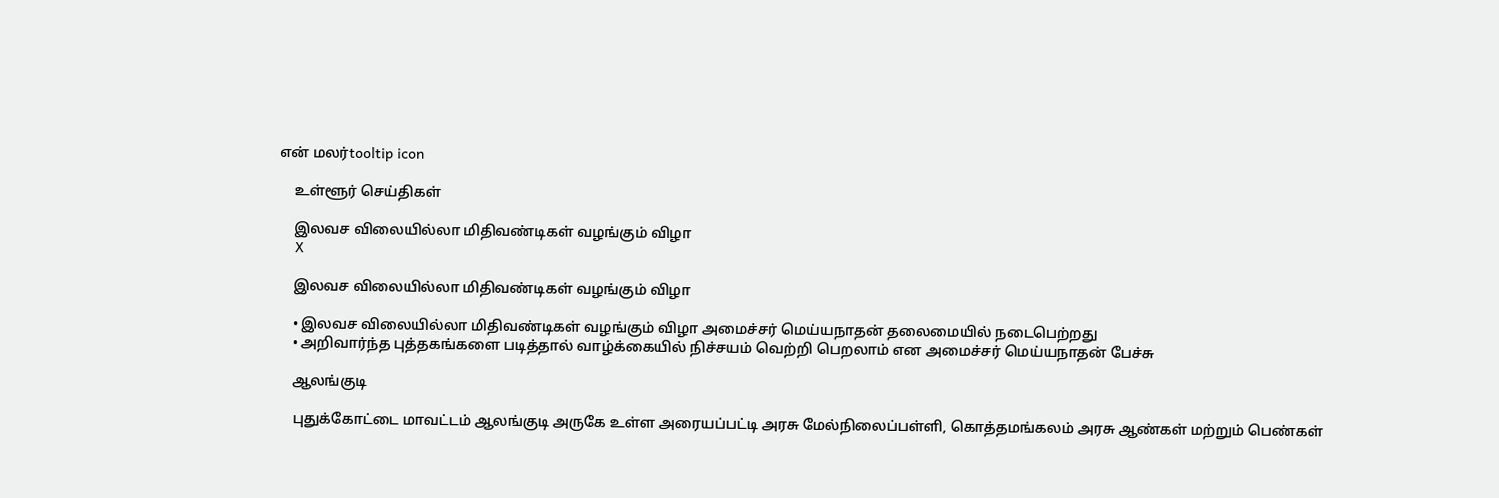என் மலர்tooltip icon

    உள்ளூர் செய்திகள்

    இலவச விலையில்லா மிதிவண்டிகள் வழங்கும் விழா
    X

    இலவச விலையில்லா மிதிவண்டிகள் வழங்கும் விழா

    • இலவச விலையில்லா மிதிவண்டிகள் வழங்கும் விழா அமைச்சர் மெய்யநாதன் தலைமையில் நடைபெற்றது
    • அறிவார்ந்த புத்தகங்களை படித்தால் வாழ்க்கையில் நிச்சயம் வெற்றி பெறலாம் என அமைச்சர் மெய்யநாதன் பேச்சு

    ஆலங்குடி

    புதுக்கோட்டை மாவட்டம் ஆலங்குடி அருகே உள்ள அரையப்பட்டி அரசு மேல்நிலைப்பள்ளி, கொத்தமங்கலம் அரசு ஆண்கள் மற்றும் பெண்கள்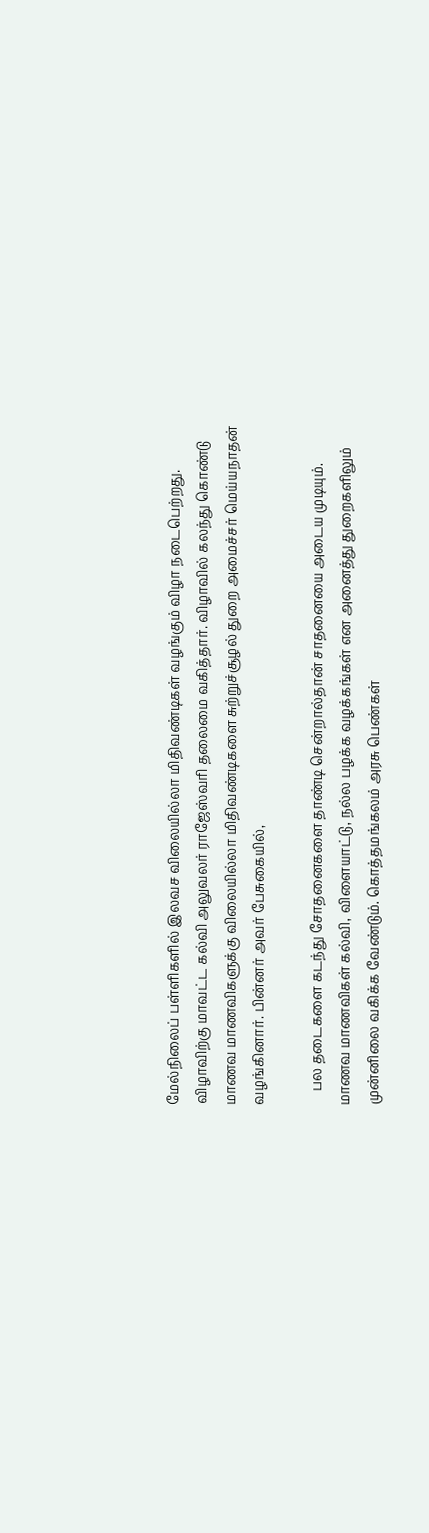மேல்நிலைப் பள்ளிகளில் இலவச விலையில்லா மிதிவண்டிகள் வழங்கும் விழா நடைபெற்றது. விழாவிற்கு மாவட்ட கல்வி அலுவலர் ராஜேஸ்வரி தலைமை வகித்தார். விழாவில் கலந்து கொண்டு மாணவ மாணவிகளுக்கு விலையில்லா மிதிவண்டிகளை சுற்றுச்சூழல் துறை அமைச்சர் மெய்யநாதன் வழங்கினார். பின்னர் அவர் பேசுகையில்,

    பல தடைகளை கடந்து சோதனைகளை தாண்டி சென்றால்தான் சாதனையை அடைய முடியும். மாணவ மாணவிகள் கல்வி, விளையாட்டு, நல்ல பழக்க வழக்கங்கள் என அனைத்து துறைகளிலும் முன்னிலை வகிக்க வேண்டும். கொத்தமங்கலம் அரசு பெண்கள்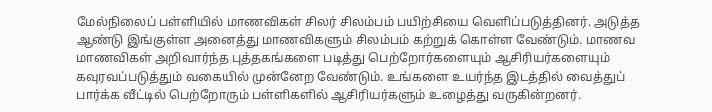மேல்நிலைப் பள்ளியில் மாணவிகள் சிலர் சிலம்பம் பயிற்சியை வெளிப்படுத்தினர். அடுத்த ஆண்டு இங்குள்ள அனைத்து மாணவிகளும் சிலம்பம் கற்றுக் கொள்ள வேண்டும். மாணவ மாணவிகள் அறிவார்ந்த புத்தகங்களை படித்து பெற்றோர்களையும் ஆசிரியர்களையும் கவுரவப்படுத்தும் வகையில் முன்னேற வேண்டும். உங்களை உயர்ந்த இடத்தில் வைத்துப் பார்க்க வீட்டில் பெற்றோரும் பள்ளிகளில் ஆசிரியர்களும் உழைத்து வருகின்றனர்.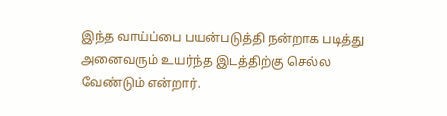இந்த வாய்ப்பை பயன்படுத்தி நன்றாக படித்து அனைவரும் உயர்ந்த இடத்திற்கு செல்ல வேண்டும் என்றார்.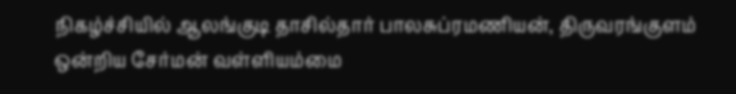நிகழ்ச்சியில் ஆலங்குடி தாசில்தார் பாலசுப்ரமணியன், திருவரங்குளம் ஒன்றிய சேர்மன் வள்ளியம்மை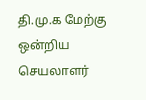தி.மு.க மேற்கு ஒன்றிய செயலாளர்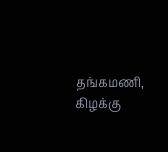தங்கமணி, கிழக்கு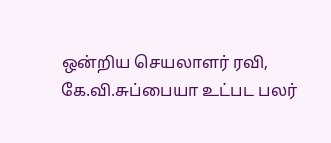ஒன்றிய செயலாளர் ரவி, கே.வி.சுப்பையா உட்பட பலர்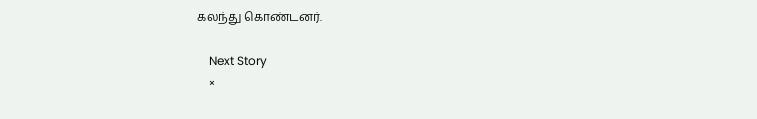கலந்து கொண்டனர்.

    Next Story
    ×